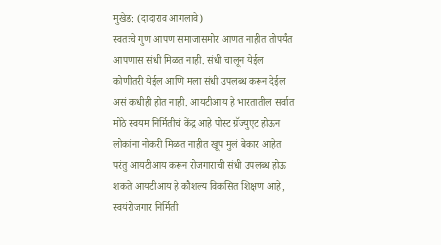मुखेड: (दादाराव आगलावे)
स्वतःचे गुण आपण समाजासमोर आणत नाहीत तोपर्यंत आपणास संधी मिळत नाही. संधी चालून येईल कोणीतरी येईल आणि मला संधी उपलब्ध करून देईल असं कधीही होत नाही. आयटीआय हे भारतातील सर्वात मोठे स्वयम निर्मितीचं केंद्र आहे पोस्ट ग्रॅज्युएट होऊन लोकांना नोकरी मिळत नाहीत खूप मुलं बेकार आहेत परंतु आयटीआय करून रोजगाराची संधी उपलब्ध होऊ शकते आयटीआय हे कौशल्य विकसित शिक्षण आहे, स्वयंरोजगार निर्मिती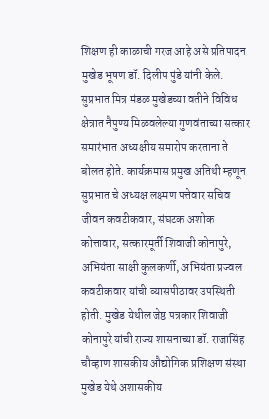शिक्षण ही काळाची गरज आहे असे प्रतिपादन मुखेड भूषण डॉ. दिलीप पुंडे यांनी केले.
सुप्रभात मित्र मंडळ मुखेडच्या वतीने विविध क्षेत्रात नैपुण्य मिळवलेल्या गुणवंताच्या सत्कार समारंभात अध्यक्षीय समारोप करताना ते बोलत होते. कार्यक्रमास प्रमुख अतिथी म्हणून सुप्रभात चे अध्यक्ष लक्ष्मण पत्तेवार सचिव जीवन कवटीकवार, संघटक अशोक कोत्तावार, सत्कारमूर्ती शिवाजी कोनापुरे, अभियंता साक्षी कुलकर्णी, अभियंता प्रज्वल कवटीकवार यांची व्यासपीठावर उपस्थिती होती. मुखेड येथील जेष्ठ पत्रकार शिवाजी कोनापुरे यांची राज्य शासनाच्या डॉ. राजासिंह चौव्हाण शासकीय औद्योगिक प्रशिक्षण संस्था मुखेड येथे अशासकीय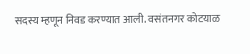सदस्य म्हणून निवड करण्यात आली. वसंतनगर कोटयाळ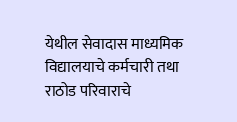येथील सेवादास माध्यमिक विद्यालयाचे कर्मचारी तथा राठोड परिवाराचे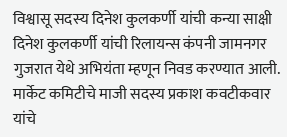विश्वासू सदस्य दिनेश कुलकर्णी यांची कन्या साक्षी दिनेश कुलकर्णी यांची रिलायन्स कंपनी जामनगर गुजरात येथे अभियंता म्हणून निवड करण्यात आली. मार्केट कमिटीचे माजी सदस्य प्रकाश कवटीकवार यांचे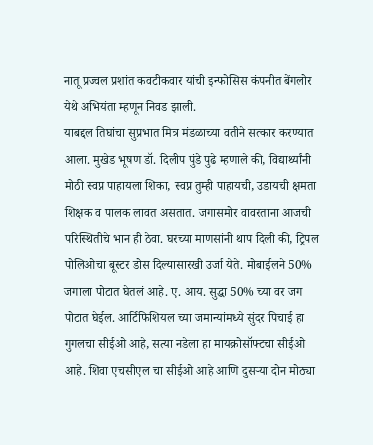नातू प्रज्वल प्रशांत कवटीकवार यांची इन्फोसिस कंपनीत बेंगलोर येथे अभियंता म्हणून निवड झाली.
याबद्दल तिघांचा सुप्रभात मित्र मंडळाच्या वतीने सत्कार करण्यात आला. मुखेड भूषण डॉ. दिलीप पुंडे पुढे म्हणाले की, विद्यार्थ्यांनी मोठी स्वप्न पाहायला शिका, स्वप्न तुम्ही पाहायची, उडायची क्षमता शिक्षक व पालक लावत असतात. जगासमोर वावरताना आजची परिस्थितीचे भान ही ठेवा. घरच्या माणसांनी थाप दिली की, ट्रिपल पोलिओचा बूस्टर डोस दिल्यासारखी उर्जा येते. मोबाईलने 50% जगाला पोटात घेतलं आहे. ए. आय. सुद्धा 50% च्या वर जग पोटात घेईल. आर्टिफिशियल च्या जमान्यांमध्ये सुंदर पिचाई हा गुगलचा सीईओ आहे, सत्या नडेला हा मायक्रोसॉफ्टचा सीईओ आहे. शिवा एचसीएल चा सीईओ आहे आणि दुसऱ्या दोन मोठ्या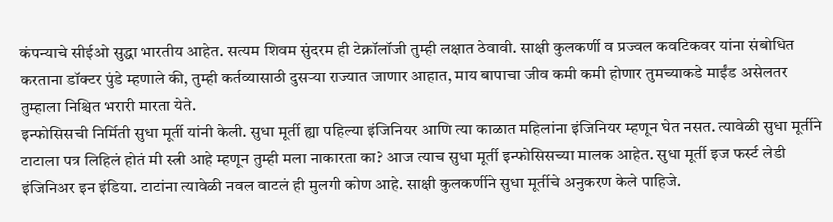कंपन्याचे सीईओ सुद्धा भारतीय आहेत. सत्यम शिवम सुंदरम ही टेक्नॉलॉजी तुम्ही लक्षात ठेवावी. साक्षी कुलकर्णी व प्रज्वल कवटिकवर यांना संबोधित करताना डॉक्टर पुंडे म्हणाले की, तुम्ही कर्तव्यासाठी दुसऱ्या राज्यात जाणार आहात, माय बापाचा जीव कमी कमी होणार तुमच्याकडे माईंड असेलतर तुम्हाला निश्चित भरारी मारता येते.
इन्फोसिसची निर्मिती सुधा मूर्ती यांनी केली. सुधा मूर्ती ह्या पहिल्या इंजिनियर आणि त्या काळात महिलांना इंजिनियर म्हणून घेत नसत. त्यावेळी सुधा मूर्तीने टाटाला पत्र लिहिलं होतं मी स्त्री आहे म्हणून तुम्ही मला नाकारता का? आज त्याच सुधा मूर्ती इन्फोसिसच्या मालक आहेत. सुधा मूर्ती इज फर्स्ट लेडी इंजिनिअर इन इंडिया. टाटांना त्यावेळी नवल वाटलं ही मुलगी कोण आहे. साक्षी कुलकर्णीने सुधा मूर्तीचे अनुकरण केले पाहिजे.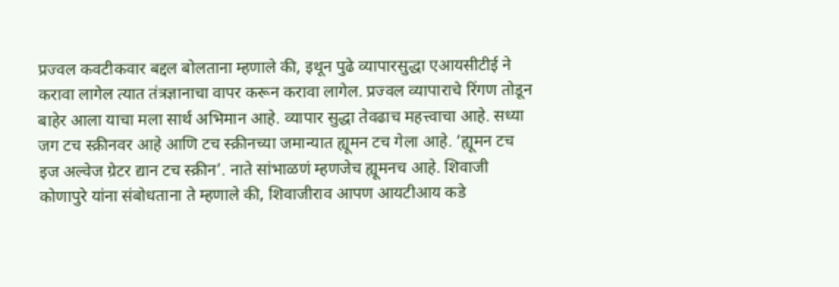प्रज्वल कवटीकवार बद्दल बोलताना म्हणाले की, इथून पुढे व्यापारसुद्धा एआयसीटीई ने करावा लागेल त्यात तंत्रज्ञानाचा वापर करून करावा लागेल. प्रज्वल व्यापाराचे रिंगण तोडून बाहेर आला याचा मला सार्थ अभिमान आहे. व्यापार सुद्धा तेवढाच महत्त्वाचा आहे. सध्या जग टच स्क्रीनवर आहे आणि टच स्क्रीनच्या जमान्यात ह्यूमन टच गेला आहे. ‘ह्यूमन टच इज अल्वेज ग्रेटर द्यान टच स्क्रीन’. नाते सांभाळणं म्हणजेच ह्यूमनच आहे. शिवाजी कोणापुरे यांना संबोधताना ते म्हणाले की, शिवाजीराव आपण आयटीआय कडे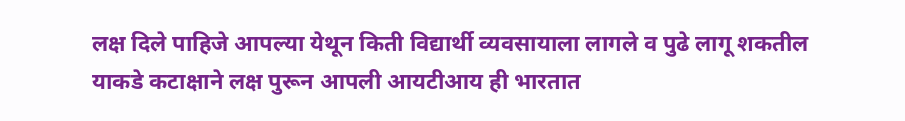लक्ष दिले पाहिजे आपल्या येथून किती विद्यार्थी व्यवसायाला लागले व पुढे लागू शकतील याकडे कटाक्षाने लक्ष पुरून आपली आयटीआय ही भारतात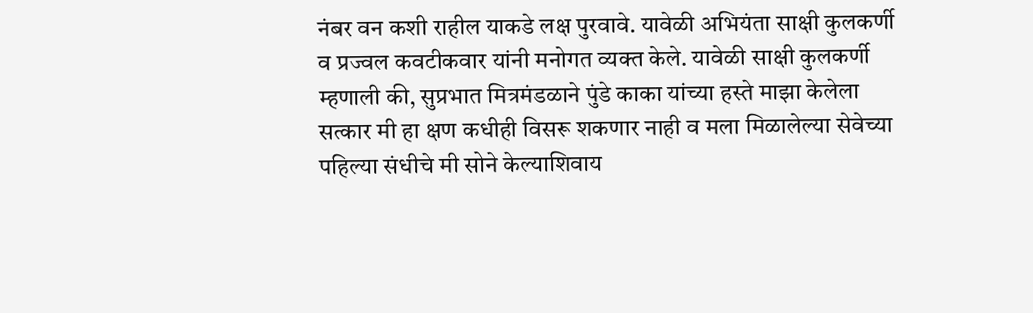नंबर वन कशी राहील याकडे लक्ष पुरवावे. यावेळी अभियंता साक्षी कुलकर्णी व प्रज्वल कवटीकवार यांनी मनोगत व्यक्त केले. यावेळी साक्षी कुलकर्णी म्हणाली की, सुप्रभात मित्रमंडळाने पुंडे काका यांच्या हस्ते माझा केलेला सत्कार मी हा क्षण कधीही विसरू शकणार नाही व मला मिळालेल्या सेवेच्या पहिल्या संधीचे मी सोने केल्याशिवाय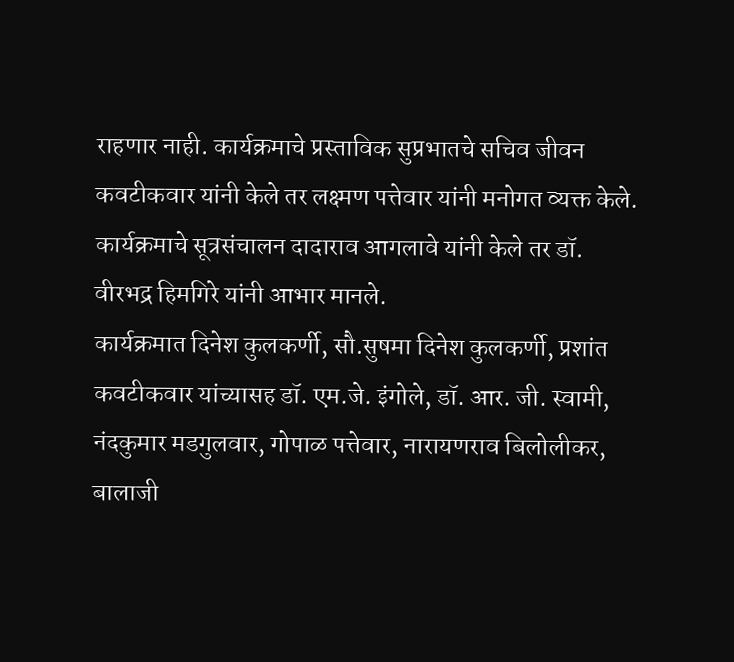राहणार नाही. कार्यक्रमाचे प्रस्ताविक सुप्रभातचे सचिव जीवन कवटीकवार यांनी केले तर लक्ष्मण पत्तेवार यांनी मनोगत व्यक्त केले. कार्यक्रमाचे सूत्रसंचालन दादाराव आगलावे यांनी केले तर डॉ. वीरभद्र हिमगिरे यांनी आभार मानले.
कार्यक्रमात दिनेश कुलकर्णी, सौ.सुषमा दिनेश कुलकर्णी, प्रशांत कवटीकवार यांच्यासह डॉ. एम.जे. इंगोले, डॉ. आर. जी. स्वामी, नंदकुमार मडगुलवार, गोपाळ पत्तेवार, नारायणराव बिलोलीकर, बालाजी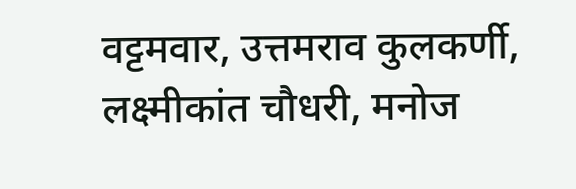वट्टमवार, उत्तमराव कुलकर्णी, लक्ष्मीकांत चौधरी, मनोज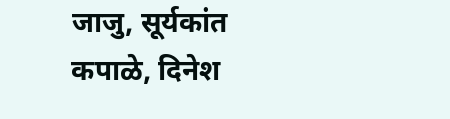जाजु, सूर्यकांत कपाळे, दिनेश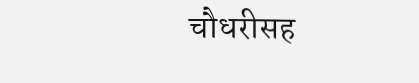चौधरीसह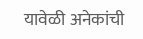यावेळी अनेकांची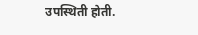उपस्थिती होती.